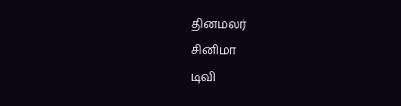தினமலர்
சினிமா
டிவி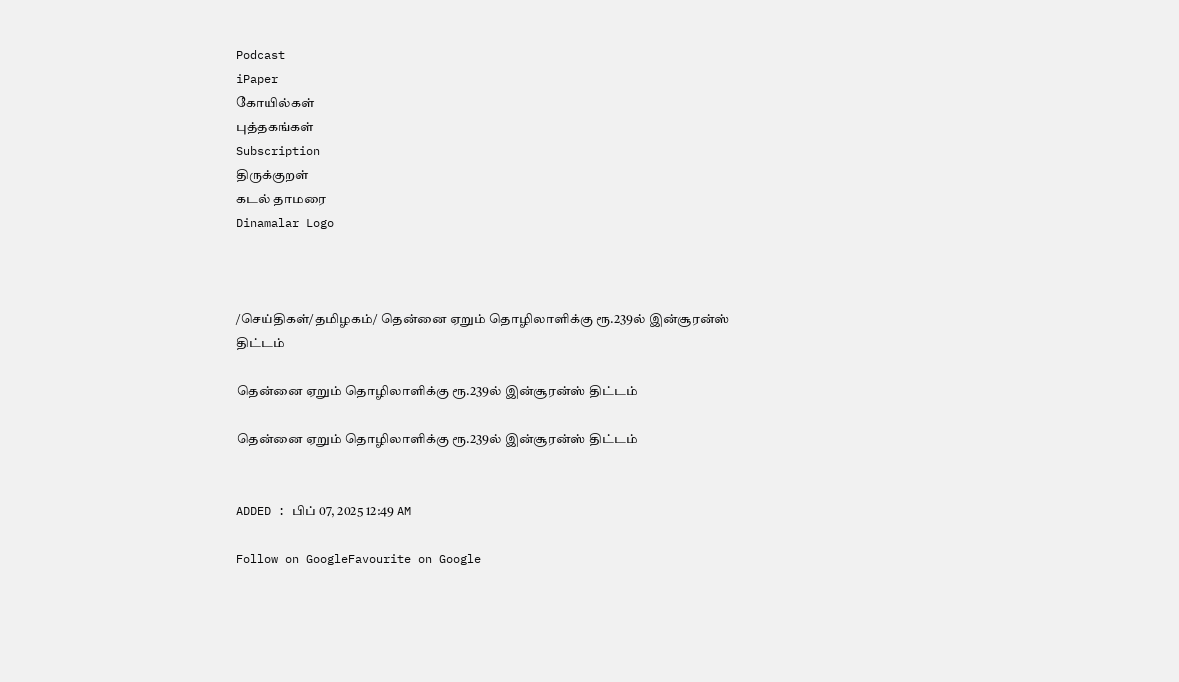Podcast
iPaper
கோயில்கள்
புத்தகங்கள்
Subscription
திருக்குறள்
கடல் தாமரை
Dinamalar Logo



/செய்திகள்/தமிழகம்/ தென்னை ஏறும் தொழிலாளிக்கு ரூ.239ல் இன்சூரன்ஸ் திட்டம்

தென்னை ஏறும் தொழிலாளிக்கு ரூ.239ல் இன்சூரன்ஸ் திட்டம்

தென்னை ஏறும் தொழிலாளிக்கு ரூ.239ல் இன்சூரன்ஸ் திட்டம்


ADDED : பிப் 07, 2025 12:49 AM

Follow on GoogleFavourite on Google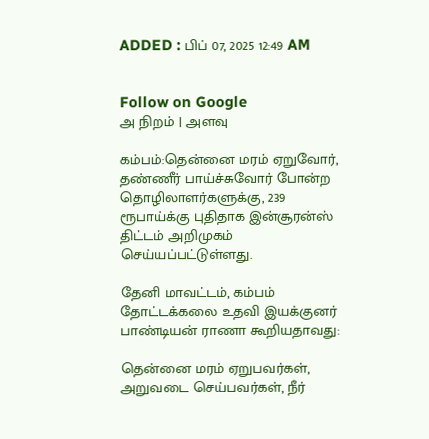ADDED : பிப் 07, 2025 12:49 AM


Follow on Google
அ நிறம் | அளவு

கம்பம்:தென்னை மரம் ஏறுவோர், தண்ணீர் பாய்ச்சுவோர் போன்ற தொழிலாளர்களுக்கு, 239 ரூபாய்க்கு புதிதாக இன்சூரன்ஸ் திட்டம் அறிமுகம் செய்யப்பட்டுள்ளது.

தேனி மாவட்டம், கம்பம் தோட்டக்கலை உதவி இயக்குனர் பாண்டியன் ராணா கூறியதாவது:

தென்னை மரம் ஏறுபவர்கள், அறுவடை செய்பவர்கள், நீர்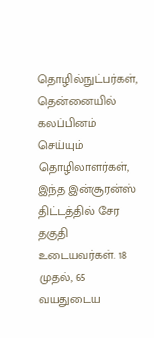தொழில்நுட்பர்கள், தென்னையில் கலப்பினம் செய்யும் தொழிலாளர்கள், இந்த இன்சூரன்ஸ் திட்டத்தில் சேர தகுதி உடையவர்கள். 18 முதல், 65 வயதுடைய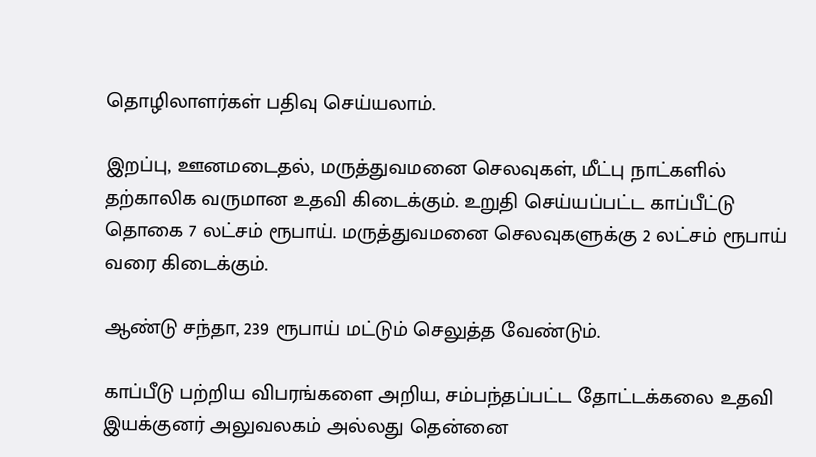தொழிலாளர்கள் பதிவு செய்யலாம்.

இறப்பு, ஊனமடைதல், மருத்துவமனை செலவுகள், மீட்பு நாட்களில் தற்காலிக வருமான உதவி கிடைக்கும். உறுதி செய்யப்பட்ட காப்பீட்டு தொகை 7 லட்சம் ரூபாய். மருத்துவமனை செலவுகளுக்கு 2 லட்சம் ரூபாய் வரை கிடைக்கும்.

ஆண்டு சந்தா, 239 ரூபாய் மட்டும் செலுத்த வேண்டும்.

காப்பீடு பற்றிய விபரங்களை அறிய, சம்பந்தப்பட்ட தோட்டக்கலை உதவி இயக்குனர் அலுவலகம் அல்லது தென்னை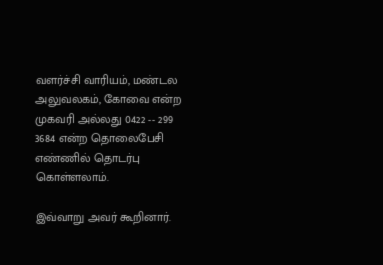வளர்ச்சி வாரியம், மண்டல அலுவலகம், கோவை என்ற முகவரி அல்லது 0422 -- 299 3684 என்ற தொலைபேசி எண்ணில் தொடர்பு கொள்ளலாம்.

இவ்வாறு அவர் கூறினார்.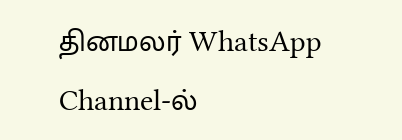தினமலர் WhatsApp Channel-ல்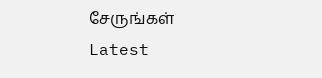சேருங்கள்
Latest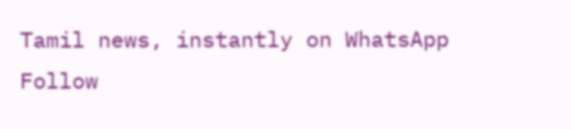Tamil news, instantly on WhatsApp
Follow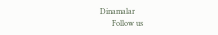Dinamalar
      Follow us